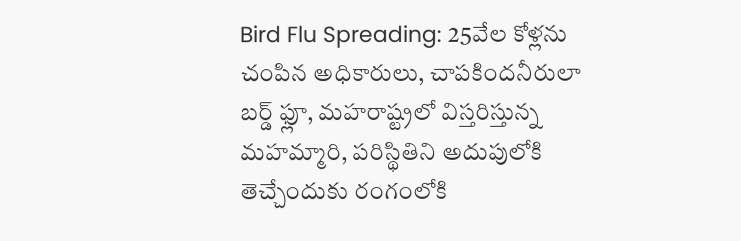Bird Flu Spreading: 25వేల కోళ్లను చంపిన అధికారులు, చాపకిందనీరులా బర్డ్ ఫ్లూ, మహరాష్ట్రలో విస్తరిస్తున్న మహమ్మారి, పరిస్థితిని అదుపులోకి తెచ్చేందుకు రంగంలోకి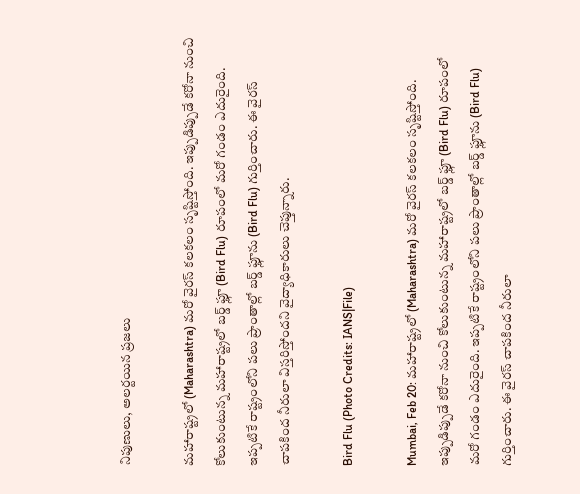నిపుణులు, అలర్టయిన ప్రజలు

మహారాష్ట్రలో (Maharashtra) మరో వైరస్ కలకలం సృష్టిస్తోంది. ఇప్పుడిప్పుడే కరోనా నుంచి కోలుకుంటున్న మహారాష్ట్రలో బర్డ్ ఫ్లూ (Bird Flu) రూపంలో మరో గండం ఎదురైంది. ఇప్పటికే రాష్ట్రంలోని పలు ప్రాంతాల్లో బర్డ్ ఫ్లూను (Bird Flu) గుర్తించారు. ఈ వైరస్ చాపకింద నీరులా విస్తరిస్తోందని వైద్యాధికారులు చెప్తున్నారు.

Bird Flu (Photo Credits: IANS|File)

Mumbai, Feb 20: మహారాష్ట్రలో (Maharashtra) మరో వైరస్ కలకలం సృష్టిస్తోంది. ఇప్పుడిప్పుడే కరోనా నుంచి కోలుకుంటున్న మహారాష్ట్రలో బర్డ్ ఫ్లూ (Bird Flu) రూపంలో మరో గండం ఎదురైంది. ఇప్పటికే రాష్ట్రంలోని పలు ప్రాంతాల్లో బర్డ్ ఫ్లూను (Bird Flu) గుర్తించారు. ఈ వైరస్ చాపకింద నీరులా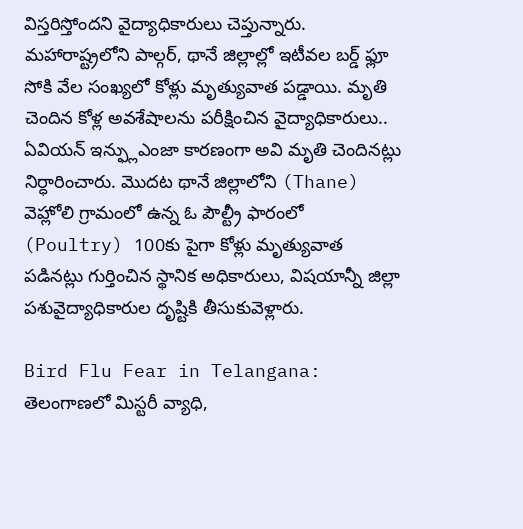విస్తరిస్తోందని వైద్యాధికారులు చెప్తున్నారు. మహారాష్ట్రలోని పాల్గర్, థానే జిల్లాల్లో ఇటీవల బర్డ్ ఫ్లూ సోకి వేల సంఖ్యలో కోళ్లు మృత్యువాత పడ్డాయి. మృతి చెందిన కోళ్ల అవశేషాలను పరీక్షించిన వైద్యాధికారులు.. ఏవియన్ ఇన్ఫ్లుఎంజా కారణంగా అవి మృతి చెందినట్లు నిర్ధారించారు. మొదట థానే జిల్లాలోని (Thane) వెహ్లోలి గ్రామంలో ఉన్న ఓ పౌల్ట్రీ ఫారంలో (Poultry) 100కు పైగా కోళ్లు మృత్యువాత పడినట్లు గుర్తించిన స్థానిక అధికారులు, విషయాన్నీ జిల్లా పశువైద్యాధికారుల దృష్టికి తీసుకువెళ్లారు.

Bird Flu Fear in Telangana: తెలంగాణలో మిస్టరీ వ్యాధి,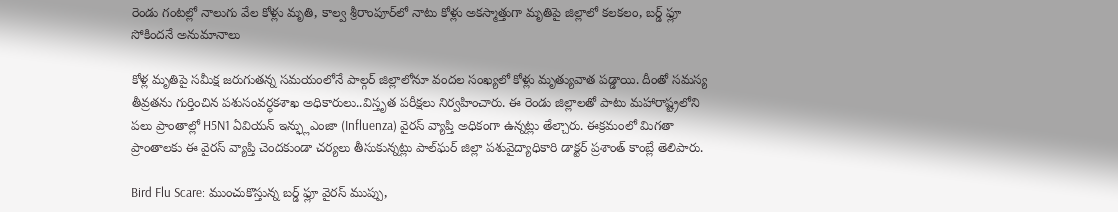రెండు గంటల్లో నాలుగు వేల కోళ్లు మృతి, కాల్వ శ్రీరాంపూర్‌లో నాటు కోళ్లు అకస్మాత్తుగా మృతిపై జిల్లాలో కలకలం, బర్డ్ ఫ్లూ సోకిందనే అనుమానాలు

కోళ్ల మృతిపై సమీక్ష జరుగుతన్న సమయంలోనే పాల్గర్ జిల్లాలోనూ వందల సంఖ్యలో కోళ్లు మృత్యువాత పడ్డాయి. దీంతో సమస్య తీవ్రతను గుర్తించిన పశుసంవర్ధకశాఖ అధికారులు..విస్తృత పరీక్షలు నిర్వహించారు. ఈ రెండు జిల్లాలతో పాటు మహారాష్ట్రలోని పలు ప్రాంతాల్లో H5N1 ఏవియన్ ఇన్ఫ్లుఎంజా (Influenza) వైరస్ వ్యాప్తి అధికంగా ఉన్నట్లు తేల్చారు. ఈక్రమంలో మిగతా ప్రాంతాలకు ఈ వైరస్ వ్యాప్తి చెందకుండా చర్యలు తీసుకున్నట్లు పాల్‌ఘర్‌ జిల్లా పశువైద్యాధికారి డాక్టర్‌ ప్రశాంత్‌ కాంబ్లే తెలిపారు.

Bird Flu Scare: ముంచుకొస్తున్న బర్డ్ ఫ్లూ వైరస్ ముప్పు,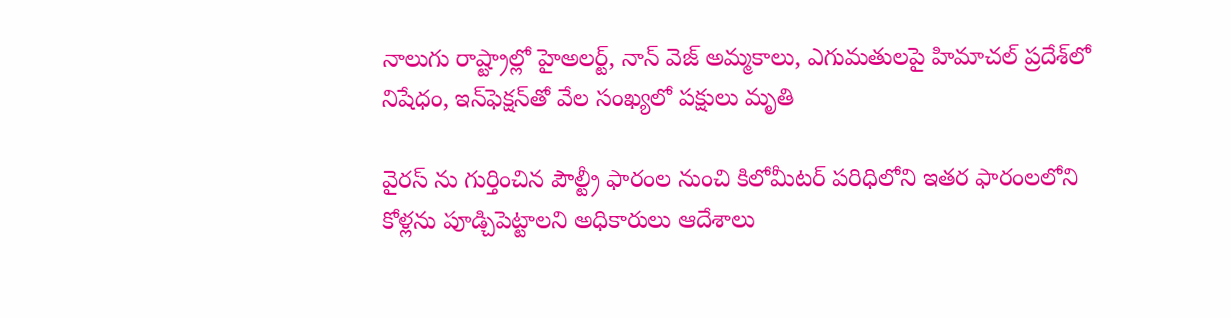నాలుగు రాష్ట్రాల్లో హైఅలర్ట్, నాన్ వెజ్ అమ్మకాలు, ఎగుమతులపై హిమాచల్ ప్రదేశ్‌లో నిషేధం, ఇన్‌ఫెక్షన్‌తో వేల సంఖ్యలో పక్షులు మృతి

వైరస్ ను గుర్తించిన పౌల్ట్రీ ఫారంల నుంచి కిలోమీటర్ పరిధిలోని ఇతర ఫారంలలోని కోళ్లను పూడ్చిపెట్టాలని అధికారులు ఆదేశాలు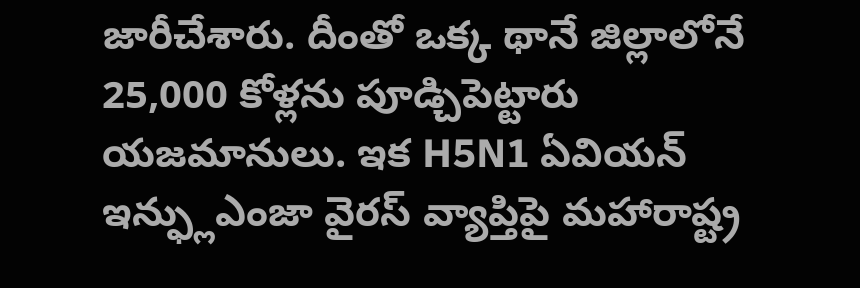జారీచేశారు. దీంతో ఒక్క థానే జిల్లాలోనే 25,000 కోళ్లను పూడ్చిపెట్టారు యజమానులు. ఇక H5N1 ఏవియన్ ఇన్ఫ్లుఎంజా వైరస్ వ్యాప్తిపై మహారాష్ట్ర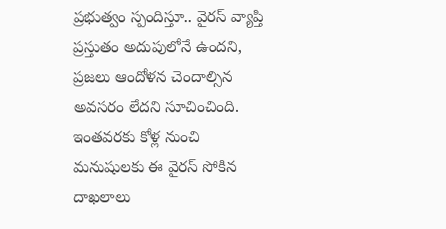ప్రభుత్వం స్పందిస్తూ.. వైరస్ వ్యాప్తి ప్రస్తుతం అదుపులోనే ఉందని, ప్రజలు ఆందోళన చెందాల్సిన అవసరం లేదని సూచించింది. ఇంతవరకు కోళ్ల నుంచి మనుషులకు ఈ వైరస్ సోకిన దాఖలాలు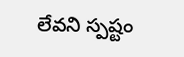లేవని స్పష్టం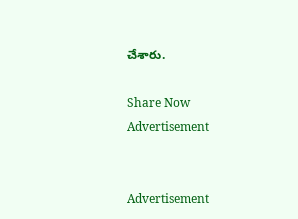చేశారు.

Share Now
Advertisement


Advertisement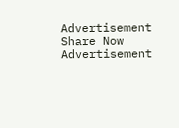Advertisement
Share Now
Advertisement